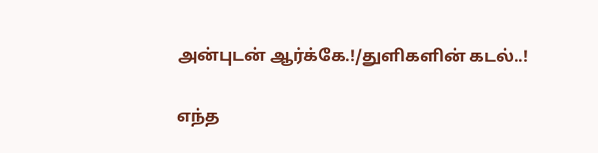அன்புடன் ஆர்க்கே.!/துளிகளின் கடல்..!

எந்த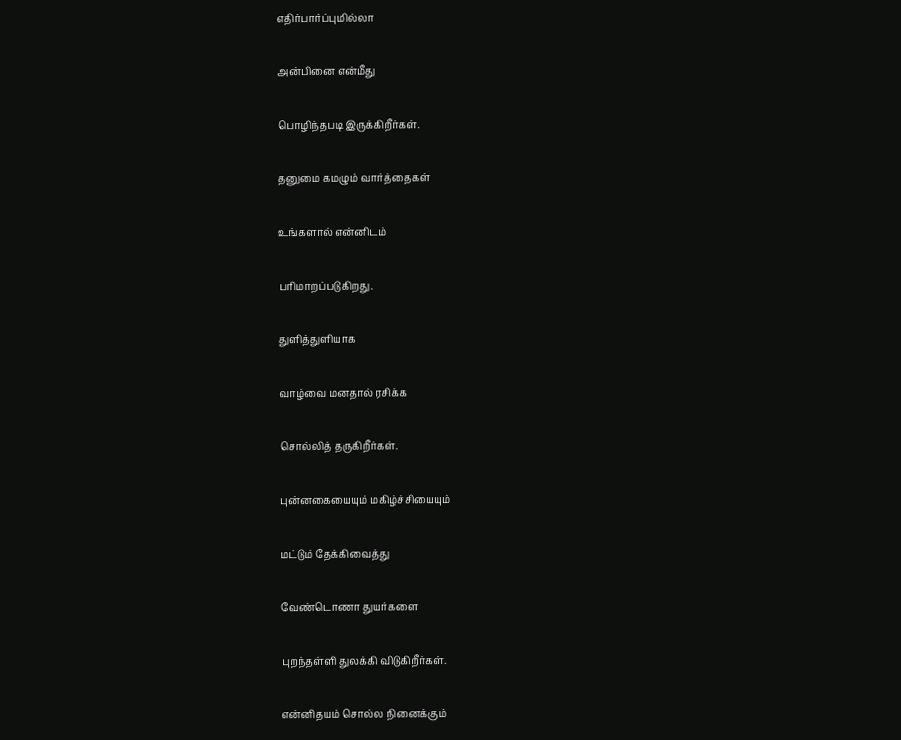எதிர்பார்ப்புமில்லா

அன்பினை என்மீது

பொழிந்தபடி இருக்கிறீர்கள்.

தனுமை கமழும் வார்த்தைகள்

உங்களால் என்னிடம்

பரிமாறப்படுகிறது.

துளித்துளியாக

வாழ்வை மனதால் ரசிக்க

சொல்லித் தருகிறீர்கள்.

புன்னகையையும் மகிழ்ச்சியையும்

மட்டும் தேக்கிவைத்து

வேண்டொணா துயர்களை

புறந்தள்ளி துலக்கி விடுகிறீர்கள்.

என்னிதயம் சொல்ல நினைக்கும்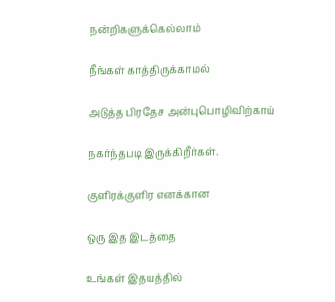நன்றிகளுக்கெல்லாம்

நீங்கள் காத்திருக்காமல்

அடுத்த பிரதேச அன்புபொழிவிற்காய்

நகர்ந்தபடி இருக்கிறீர்கள்.

குளிரக்குளிர எனக்கான

ஒரு இத இடத்தை

உங்கள் இதயத்தில்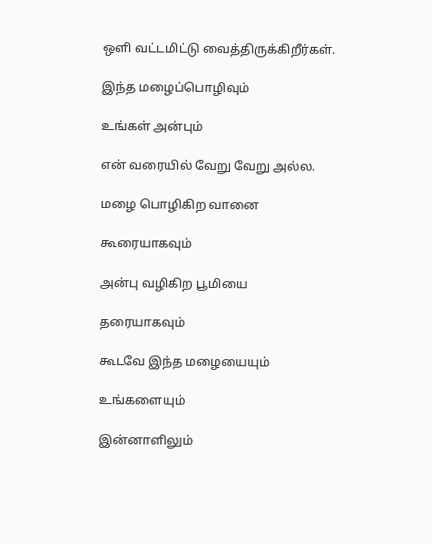ஒளி வட்டமிட்டு வைத்திருக்கிறீர்கள்.

இந்த மழைப்பொழிவும்

உங்கள் அன்பும்

என் வரையில் வேறு வேறு அல்ல.

மழை பொழிகிற வானை

கூரையாகவும்

அன்பு வழிகிற பூமியை

தரையாகவும்

கூடவே இந்த மழையையும்

உங்களையும்

இன்னாளிலும்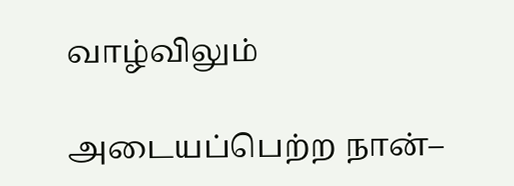வாழ்விலும்

அடையப்பெற்ற நான்–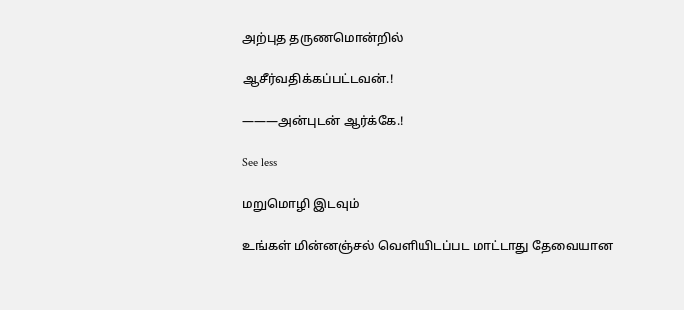அற்புத தருணமொன்றில்

ஆசீர்வதிக்கப்பட்டவன்.!

———அன்புடன் ஆர்க்கே.!

See less

மறுமொழி இடவும்

உங்கள் மின்னஞ்சல் வெளியிடப்பட மாட்டாது தேவையான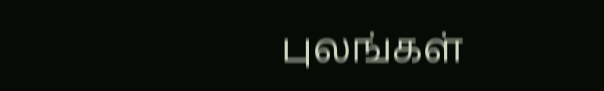புலங்கள்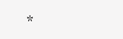*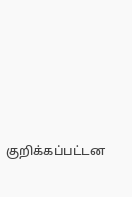குறிக்கப்பட்டன